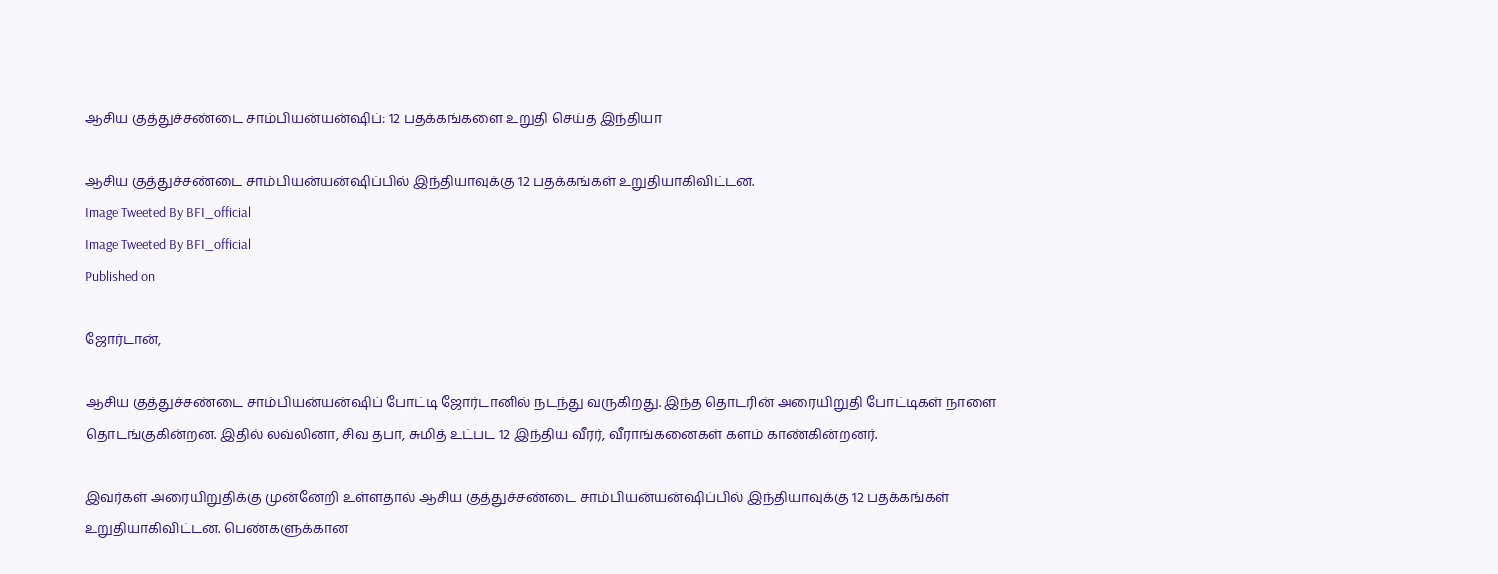ஆசிய குத்துச்சண்டை சாம்பியன்யன்ஷிப்: 12 பதக்கங்களை உறுதி செய்த இந்தியா

ஆசிய குத்துச்சண்டை சாம்பியன்யன்ஷிப்பில் இந்தியாவுக்கு 12 பதக்கங்கள் உறுதியாகிவிட்டன.
Image Tweeted By BFI_official
Image Tweeted By BFI_official
Published on

ஜோர்டான்,

ஆசிய குத்துச்சண்டை சாம்பியன்யன்ஷிப் போட்டி ஜோர்டானில் நடந்து வருகிறது. இந்த தொடரின் அரையிறுதி போட்டிகள் நாளை தொடங்குகின்றன. இதில் லவ்லினா, சிவ தபா, சுமித் உட்பட 12 இந்திய வீரர், வீராங்கனைகள் களம் காண்கின்றனர்.

இவர்கள் அரையிறுதிக்கு முன்னேறி உள்ளதால் ஆசிய குத்துச்சண்டை சாம்பியன்யன்ஷிப்பில் இந்தியாவுக்கு 12 பதக்கங்கள் உறுதியாகிவிட்டன. பெண்களுக்கான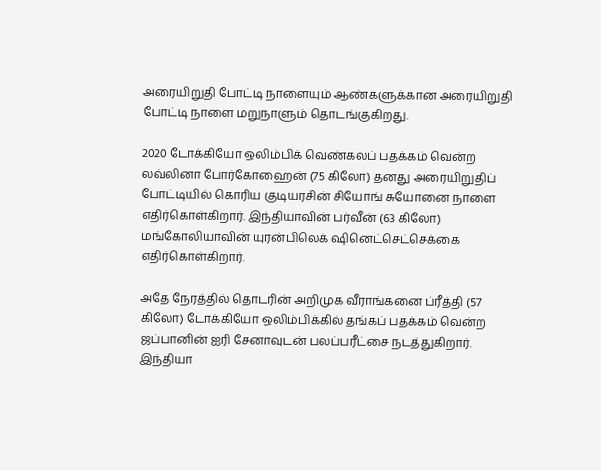அரையிறுதி போட்டி நாளையும் ஆண்களுக்கான அரையிறுதி போட்டி நாளை மறுநாளும் தொடங்குகிறது.

2020 டோக்கியோ ஒலிம்பிக் வெண்கலப் பதக்கம் வென்ற லவ்லினா போர்கோஹைன் (75 கிலோ) தனது அரையிறுதிப் போட்டியில் கொரிய குடியரசின் சியோங் சுயோனை நாளை எதிர்கொள்கிறார். இந்தியாவின் பர்வீன் (63 கிலோ) மங்கோலியாவின் யுரன்பிலெக் ஷினெட்செட்செக்கை எதிர்கொள்கிறார்.

அதே நேரத்தில் தொடரின் அறிமுக வீராங்கனை ப்ரீத்தி (57 கிலோ) டோக்கியோ ஒலிம்பிக்கில் தங்கப் பதக்கம் வென்ற ஜப்பானின் ஐரி சேனாவுடன் பலப்பரீட்சை நடத்துகிறார். இந்தியா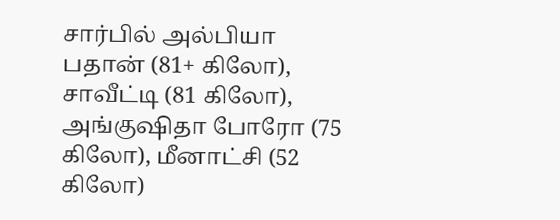சார்பில் அல்பியா பதான் (81+ கிலோ), சாவீட்டி (81 கிலோ), அங்குஷிதா போரோ (75 கிலோ), மீனாட்சி (52 கிலோ)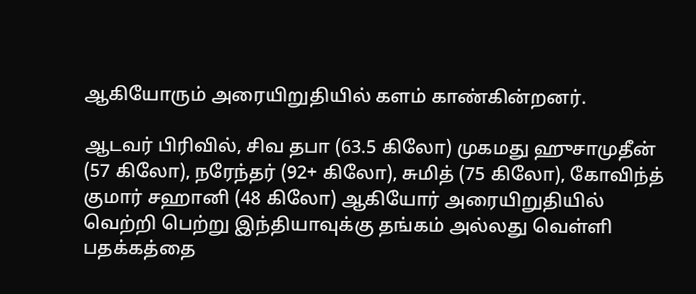ஆகியோரும் அரையிறுதியில் களம் காண்கின்றனர்.

ஆடவர் பிரிவில், சிவ தபா (63.5 கிலோ) முகமது ஹுசாமுதீன் (57 கிலோ), நரேந்தர் (92+ கிலோ), சுமித் (75 கிலோ), கோவிந்த் குமார் சஹானி (48 கிலோ) ஆகியோர் அரையிறுதியில் வெற்றி பெற்று இந்தியாவுக்கு தங்கம் அல்லது வெள்ளி பதக்கத்தை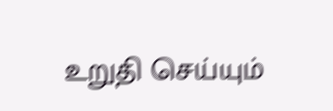உறுதி செய்யும்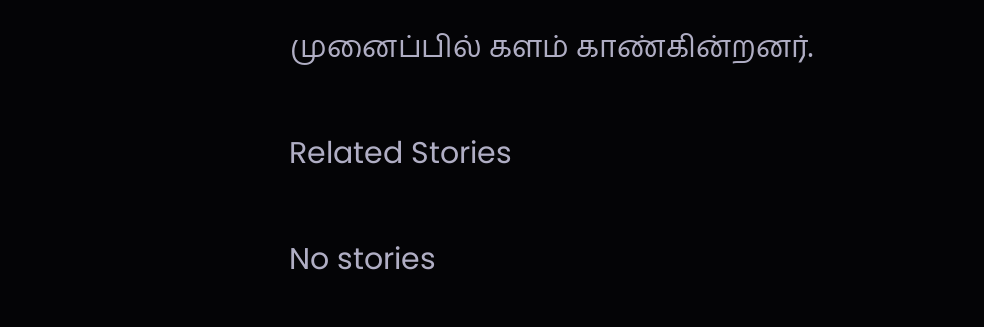முனைப்பில் களம் காண்கின்றனர்.

Related Stories

No stories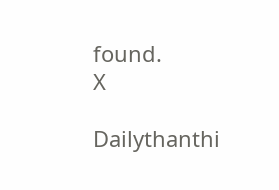found.
X

Dailythanthi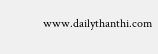www.dailythanthi.com